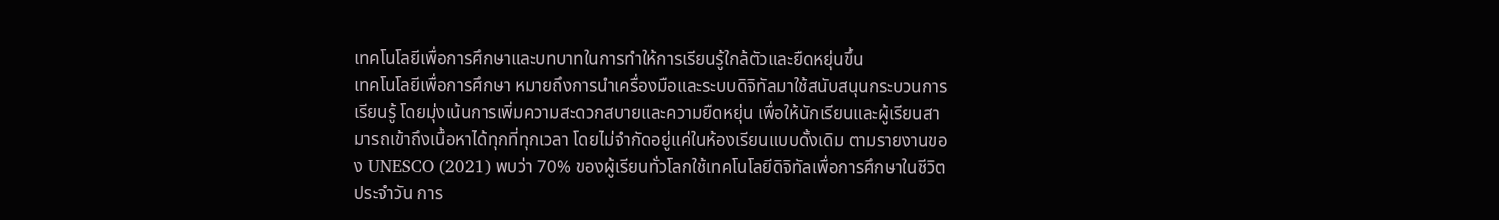เทคโนโลยีเพื่อการศึกษาและบทบาทในการทำให้การเรียนรู้ใกล้ตัวและยืดหยุ่นขึ้น
เทคโนโลยีเพื่อการศึกษา หมายถึงการนำเครื่องมือและระบบดิจิทัลมาใช้สนับสนุนกระบวนการเรียนรู้ โดยมุ่งเน้นการเพิ่มความสะดวกสบายและความยืดหยุ่น เพื่อให้นักเรียนและผู้เรียนสามารถเข้าถึงเนื้อหาได้ทุกที่ทุกเวลา โดยไม่จำกัดอยู่แค่ในห้องเรียนแบบดั้งเดิม ตามรายงานของ UNESCO (2021) พบว่า 70% ของผู้เรียนทั่วโลกใช้เทคโนโลยีดิจิทัลเพื่อการศึกษาในชีวิตประจำวัน การ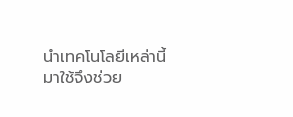นำเทคโนโลยีเหล่านี้มาใช้จึงช่วย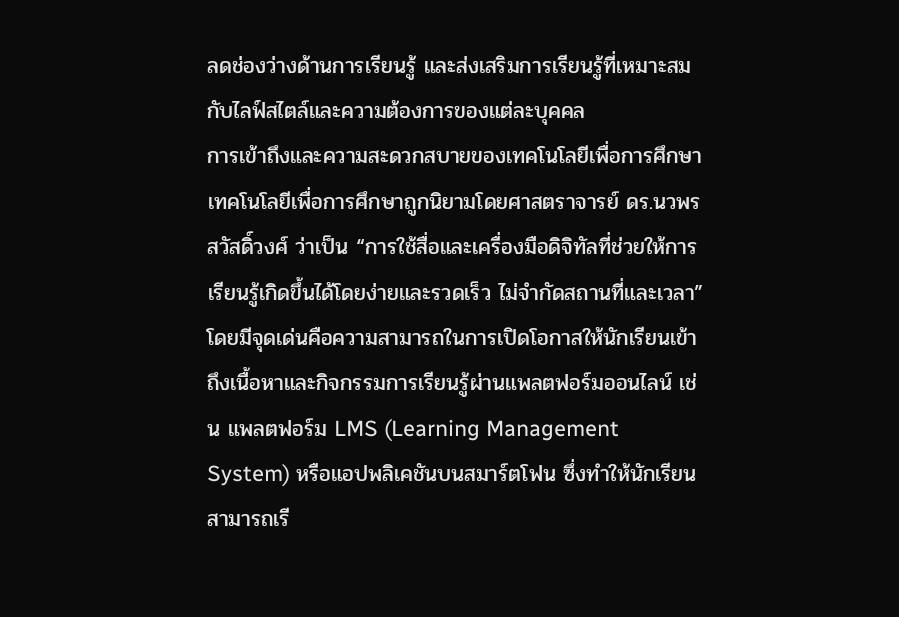ลดช่องว่างด้านการเรียนรู้ และส่งเสริมการเรียนรู้ที่เหมาะสมกับไลฟ์สไตล์และความต้องการของแต่ละบุคคล
การเข้าถึงและความสะดวกสบายของเทคโนโลยีเพื่อการศึกษา
เทคโนโลยีเพื่อการศึกษาถูกนิยามโดยศาสตราจารย์ ดร.นวพร สวัสดิ์วงศ์ ว่าเป็น “การใช้สื่อและเครื่องมือดิจิทัลที่ช่วยให้การเรียนรู้เกิดขึ้นได้โดยง่ายและรวดเร็ว ไม่จำกัดสถานที่และเวลา” โดยมีจุดเด่นคือความสามารถในการเปิดโอกาสให้นักเรียนเข้าถึงเนื้อหาและกิจกรรมการเรียนรู้ผ่านแพลตฟอร์มออนไลน์ เช่น แพลตฟอร์ม LMS (Learning Management System) หรือแอปพลิเคชันบนสมาร์ตโฟน ซึ่งทำให้นักเรียนสามารถเรี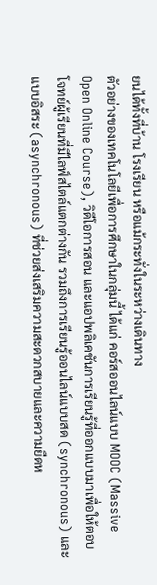ยนได้ทั้งที่บ้าน โรงเรียน หรือแม้กระทั่งในระหว่างเดินทาง
ตัวอย่างของเทคโนโลยีเพื่อการศึกษาในกลุ่มนี้ ได้แก่ คอร์สออนไลน์แบบ MOOC (Massive Open Online Course), วิดีโอการสอน และแอปพลิเคชันการเรียนรู้ที่ออกแบบมาเพื่อให้ตอบโจทย์ผู้เรียนที่มีไลฟ์สไตล์แตกต่างกัน รวมถึงการเรียนรู้ออนไลน์แบบสด (synchronous) และแบบอิสระ (asynchronous) ที่ช่วยส่งเสริมความสะดวกสบายและความยืดห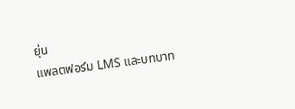ยุ่น
แพลตฟอร์ม LMS และบทบาท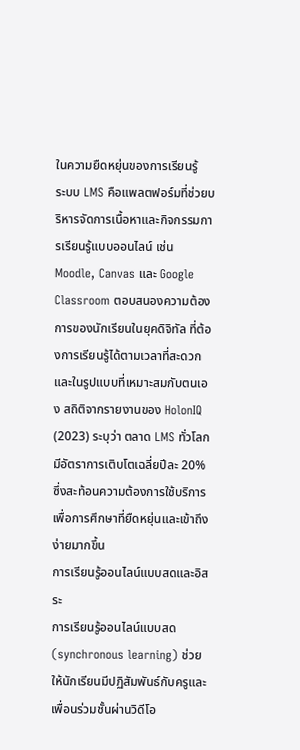ในความยืดหยุ่นของการเรียนรู้
ระบบ LMS คือแพลตฟอร์มที่ช่วยบริหารจัดการเนื้อหาและกิจกรรมการเรียนรู้แบบออนไลน์ เช่น Moodle, Canvas และ Google Classroom ตอบสนองความต้องการของนักเรียนในยุคดิจิทัล ที่ต้องการเรียนรู้ได้ตามเวลาที่สะดวกและในรูปแบบที่เหมาะสมกับตนเอง สถิติจากรายงานของ HolonIQ (2023) ระบุว่า ตลาด LMS ทั่วโลกมีอัตราการเติบโตเฉลี่ยปีละ 20% ซึ่งสะท้อนความต้องการใช้บริการเพื่อการศึกษาที่ยืดหยุ่นและเข้าถึงง่ายมากขึ้น
การเรียนรู้ออนไลน์แบบสดและอิสระ
การเรียนรู้ออนไลน์แบบสด (synchronous learning) ช่วยให้นักเรียนมีปฏิสัมพันธ์กับครูและเพื่อนร่วมชั้นผ่านวิดีโอ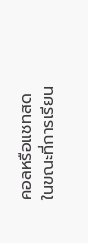คอลหรือแชทสด ในขณะที่การเรียน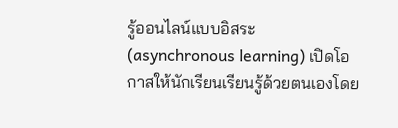รู้ออนไลน์แบบอิสระ (asynchronous learning) เปิดโอกาสให้นักเรียนเรียนรู้ด้วยตนเองโดย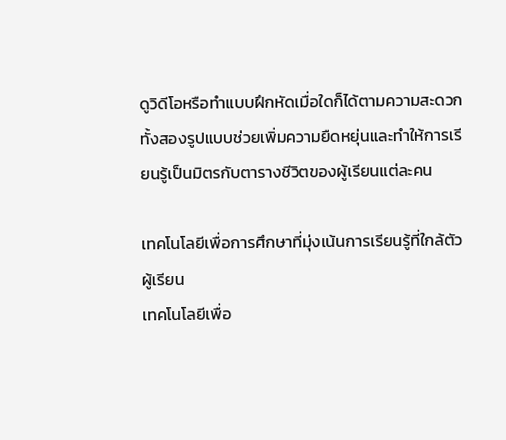ดูวิดีโอหรือทำแบบฝึกหัดเมื่อใดก็ได้ตามความสะดวก ทั้งสองรูปแบบช่วยเพิ่มความยืดหยุ่นและทำให้การเรียนรู้เป็นมิตรกับตารางชีวิตของผู้เรียนแต่ละคน

เทคโนโลยีเพื่อการศึกษาที่มุ่งเน้นการเรียนรู้ที่ใกล้ตัวผู้เรียน
เทคโนโลยีเพื่อ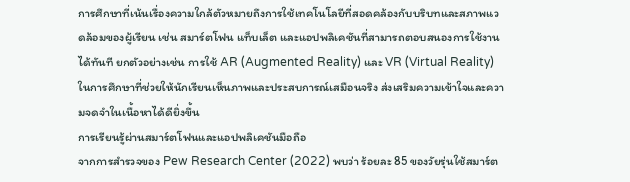การศึกษาที่เน้นเรื่องความใกล้ตัวหมายถึงการใช้เทคโนโลยีที่สอดคล้องกับบริบทและสภาพแวดล้อมของผู้เรียน เช่น สมาร์ตโฟน แท็บเล็ต และแอปพลิเคชันที่สามารถตอบสนองการใช้งานได้ทันที ยกตัวอย่างเช่น การใช้ AR (Augmented Reality) และ VR (Virtual Reality) ในการศึกษาที่ช่วยให้นักเรียนเห็นภาพและประสบการณ์เสมือนจริง ส่งเสริมความเข้าใจและความจดจำในเนื้อหาได้ดียิ่งขึ้น
การเรียนรู้ผ่านสมาร์ตโฟนและแอปพลิเคชันมือถือ
จากการสำรวจของ Pew Research Center (2022) พบว่า ร้อยละ 85 ของวัยรุ่นใช้สมาร์ต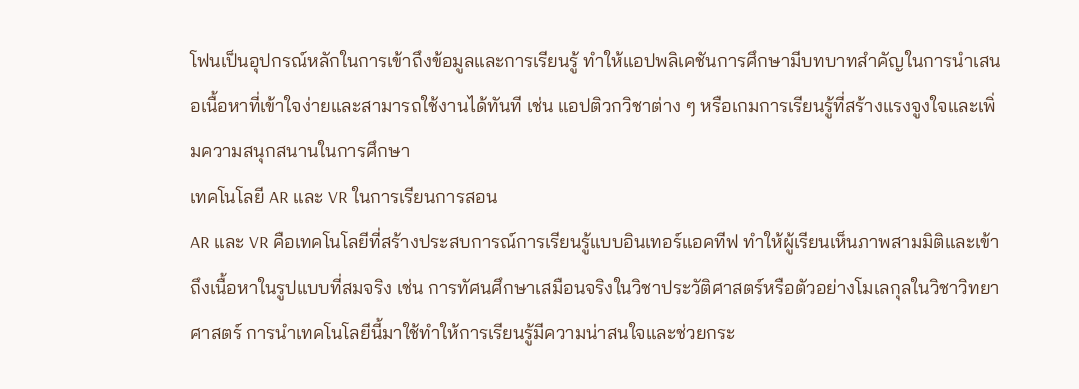โฟนเป็นอุปกรณ์หลักในการเข้าถึงข้อมูลและการเรียนรู้ ทำให้แอปพลิเคชันการศึกษามีบทบาทสำคัญในการนำเสนอเนื้อหาที่เข้าใจง่ายและสามารถใช้งานได้ทันที เช่น แอปติวกวิชาต่าง ๆ หรือเกมการเรียนรู้ที่สร้างแรงจูงใจและเพิ่มความสนุกสนานในการศึกษา
เทคโนโลยี AR และ VR ในการเรียนการสอน
AR และ VR คือเทคโนโลยีที่สร้างประสบการณ์การเรียนรู้แบบอินเทอร์แอคทีฟ ทำให้ผู้เรียนเห็นภาพสามมิติและเข้าถึงเนื้อหาในรูปแบบที่สมจริง เช่น การทัศนศึกษาเสมือนจริงในวิชาประวัติศาสตร์หรือตัวอย่างโมเลกุลในวิชาวิทยาศาสตร์ การนำเทคโนโลยีนี้มาใช้ทำให้การเรียนรู้มีความน่าสนใจและช่วยกระ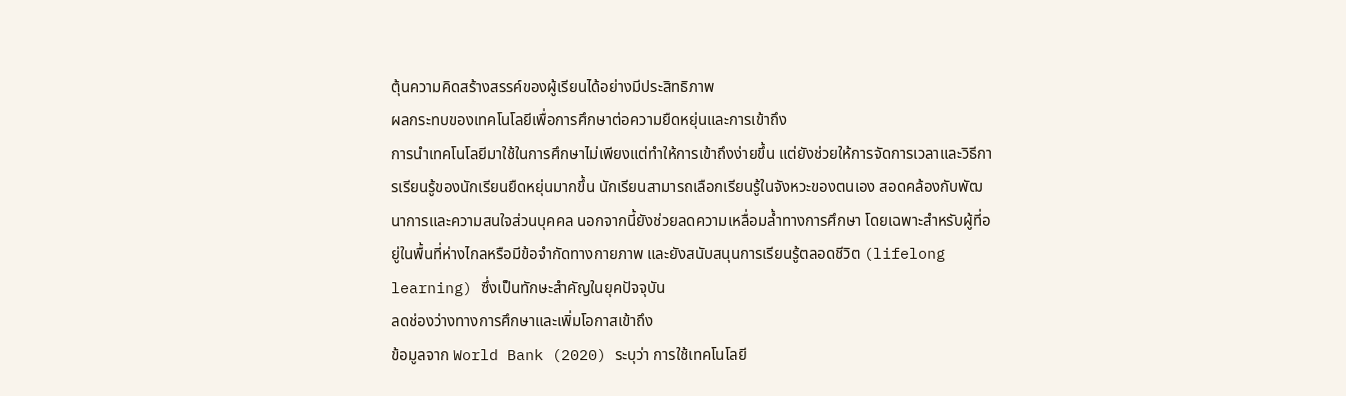ตุ้นความคิดสร้างสรรค์ของผู้เรียนได้อย่างมีประสิทธิภาพ
ผลกระทบของเทคโนโลยีเพื่อการศึกษาต่อความยืดหยุ่นและการเข้าถึง
การนำเทคโนโลยีมาใช้ในการศึกษาไม่เพียงแต่ทำให้การเข้าถึงง่ายขึ้น แต่ยังช่วยให้การจัดการเวลาและวิธีการเรียนรู้ของนักเรียนยืดหยุ่นมากขึ้น นักเรียนสามารถเลือกเรียนรู้ในจังหวะของตนเอง สอดคล้องกับพัฒนาการและความสนใจส่วนบุคคล นอกจากนี้ยังช่วยลดความเหลื่อมล้ำทางการศึกษา โดยเฉพาะสำหรับผู้ที่อยู่ในพื้นที่ห่างไกลหรือมีข้อจำกัดทางกายภาพ และยังสนับสนุนการเรียนรู้ตลอดชีวิต (lifelong learning) ซึ่งเป็นทักษะสำคัญในยุคปัจจุบัน
ลดช่องว่างทางการศึกษาและเพิ่มโอกาสเข้าถึง
ข้อมูลจาก World Bank (2020) ระบุว่า การใช้เทคโนโลยี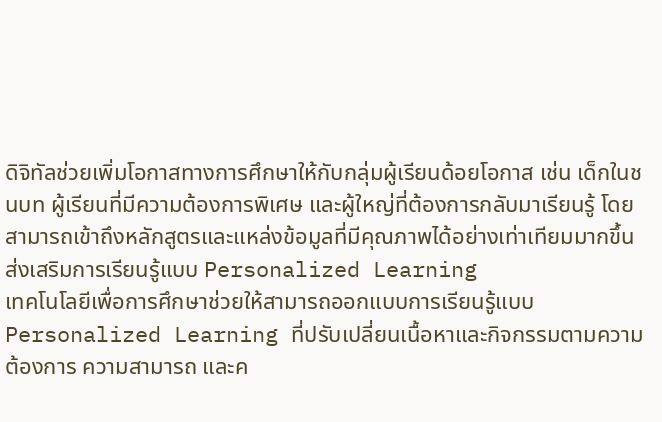ดิจิทัลช่วยเพิ่มโอกาสทางการศึกษาให้กับกลุ่มผู้เรียนด้อยโอกาส เช่น เด็กในชนบท ผู้เรียนที่มีความต้องการพิเศษ และผู้ใหญ่ที่ต้องการกลับมาเรียนรู้ โดยสามารถเข้าถึงหลักสูตรและแหล่งข้อมูลที่มีคุณภาพได้อย่างเท่าเทียมมากขึ้น
ส่งเสริมการเรียนรู้แบบ Personalized Learning
เทคโนโลยีเพื่อการศึกษาช่วยให้สามารถออกแบบการเรียนรู้แบบ Personalized Learning ที่ปรับเปลี่ยนเนื้อหาและกิจกรรมตามความต้องการ ความสามารถ และค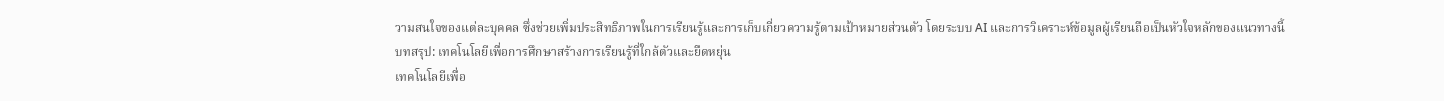วามสนใจของแต่ละบุคคล ซึ่งช่วยเพิ่มประสิทธิภาพในการเรียนรู้และการเก็บเกี่ยวความรู้ตามเป้าหมายส่วนตัว โดยระบบ AI และการวิเคราะห์ข้อมูลผู้เรียนถือเป็นหัวใจหลักของแนวทางนี้
บทสรุป: เทคโนโลยีเพื่อการศึกษาสร้างการเรียนรู้ที่ใกล้ตัวและยืดหยุ่น
เทคโนโลยีเพื่อ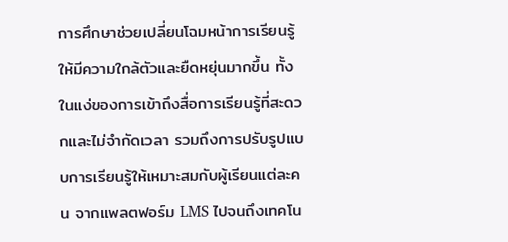การศึกษาช่วยเปลี่ยนโฉมหน้าการเรียนรู้ให้มีความใกล้ตัวและยืดหยุ่นมากขึ้น ทั้งในแง่ของการเข้าถึงสื่อการเรียนรู้ที่สะดวกและไม่จำกัดเวลา รวมถึงการปรับรูปแบบการเรียนรู้ให้เหมาะสมกับผู้เรียนแต่ละคน จากแพลตฟอร์ม LMS ไปจนถึงเทคโน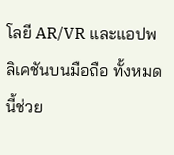โลยี AR/VR และแอปพลิเคชันบนมือถือ ทั้งหมดนี้ช่วย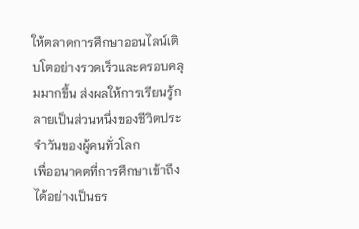ให้ตลาดการศึกษาออนไลน์เติบโตอย่างรวดเร็วและครอบคลุมมากขึ้น ส่งผลให้การเรียนรู้กลายเป็นส่วนหนึ่งของชีวิตประจำวันของผู้คนทั่วโลก
เพื่ออนาคตที่การศึกษาเข้าถึงได้อย่างเป็นธร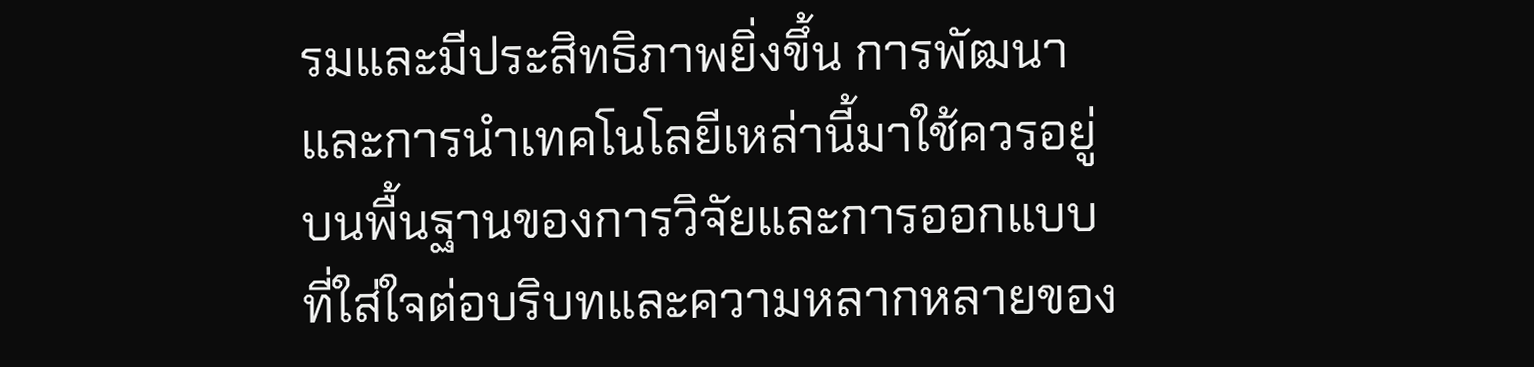รมและมีประสิทธิภาพยิ่งขึ้น การพัฒนาและการนำเทคโนโลยีเหล่านี้มาใช้ควรอยู่บนพื้นฐานของการวิจัยและการออกแบบที่ใส่ใจต่อบริบทและความหลากหลายของ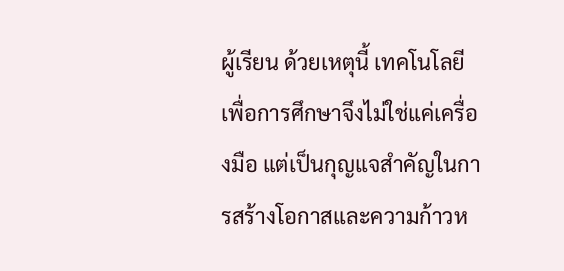ผู้เรียน ด้วยเหตุนี้ เทคโนโลยีเพื่อการศึกษาจึงไม่ใช่แค่เครื่องมือ แต่เป็นกุญแจสำคัญในการสร้างโอกาสและความก้าวห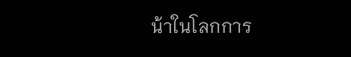น้าในโลกการ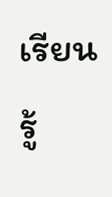เรียนรู้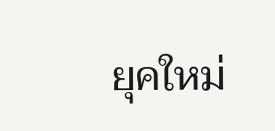ยุคใหม่